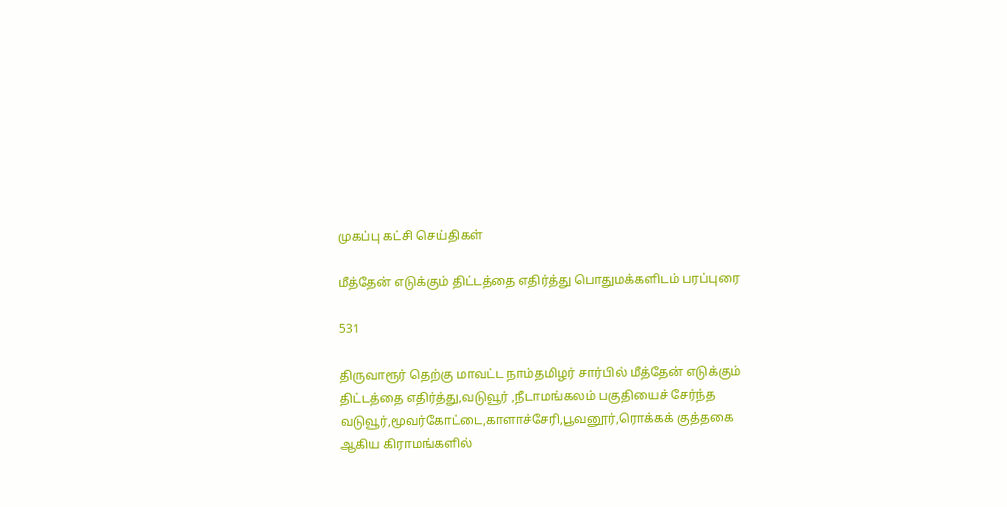முகப்பு கட்சி செய்திகள்

மீத்தேன் எடுக்கும் திட்டத்தை எதிர்த்து பொதுமக்களிடம் பரப்புரை

531

திருவாரூர் தெற்கு மாவட்ட நாம்தமிழர் சார்பில் மீத்தேன் எடுக்கும் திட்டத்தை எதிர்த்து,வடுவூர் ,நீடாமங்கலம் பகுதியைச் சேர்ந்த வடுவூர்,மூவர்கோட்டை,காளாச்சேரி,பூவனூர்,ரொக்கக் குத்தகை ஆகிய கிராமங்களில்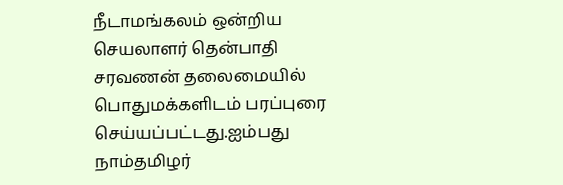நீடாமங்கலம் ஒன்றிய செயலாளர் தென்பாதி சரவணன் தலைமையில் பொதுமக்களிடம் பரப்புரை செய்யப்பட்டது.ஐம்பது நாம்தமிழர்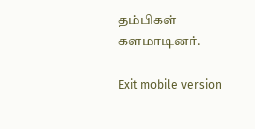தம்பிகள் களமாடினர்.

Exit mobile version